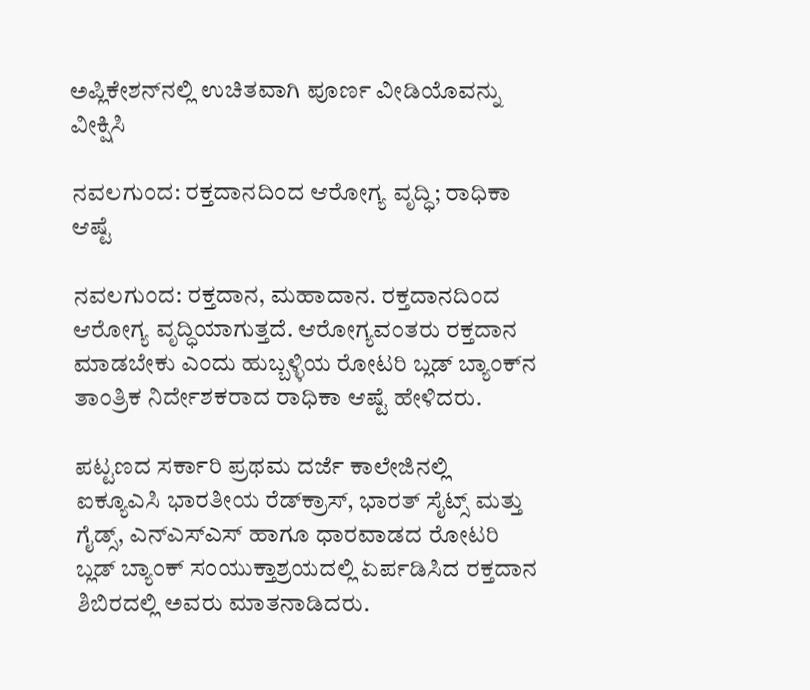ಅಪ್ಲಿಕೇಶನ್‌ನಲ್ಲಿ ಉಚಿತವಾಗಿ ಪೂರ್ಣ ವೀಡಿಯೊವನ್ನು ವೀಕ್ಷಿಸಿ

ನವಲಗುಂದ: ರಕ್ತದಾನದಿಂದ ಆರೋಗ್ಯ ವೃದ್ಧಿ; ರಾಧಿಕಾ ಆಷ್ಟೆ

ನವಲಗುಂದ: ರಕ್ತದಾನ, ಮಹಾದಾನ. ರಕ್ತದಾನದಿಂದ ಆರೋಗ್ಯ ವೃದ್ಧಿಯಾಗುತ್ತದೆ. ಆರೋಗ್ಯವಂತರು ರಕ್ತದಾನ ಮಾಡಬೇಕು ಎಂದು ಹುಬ್ಬಳ್ಳಿಯ ರೋಟರಿ ಬ್ಲಡ್‌ ಬ್ಯಾಂಕ್‌ನ ತಾಂತ್ರಿಕ ನಿರ್ದೇಶಕರಾದ ರಾಧಿಕಾ ಆಷ್ಟೆ ಹೇಳಿದರು.

ಪಟ್ಟಣದ ಸರ್ಕಾರಿ ಪ್ರಥಮ ದರ್ಜೆ ಕಾಲೇಜಿನಲ್ಲಿ ಐಕ್ಯೂಎಸಿ ಭಾರತೀಯ ರೆಡ್‌ಕ್ರಾಸ್, ಭಾರತ್‌ ಸೈಟ್ಸ್ ಮತ್ತು ಗೈಡ್ಸ್, ಎನ್‌ಎಸ್‌ಎಸ್‌ ಹಾಗೂ ಧಾರವಾಡದ ರೋಟರಿ ಬ್ಲಡ್ ಬ್ಯಾಂಕ್ ಸಂಯುಕ್ತಾಶ್ರಯದಲ್ಲಿ ಏರ್ಪಡಿಸಿದ ರಕ್ತದಾನ ಶಿಬಿರದಲ್ಲಿ ಅವರು ಮಾತನಾಡಿದರು.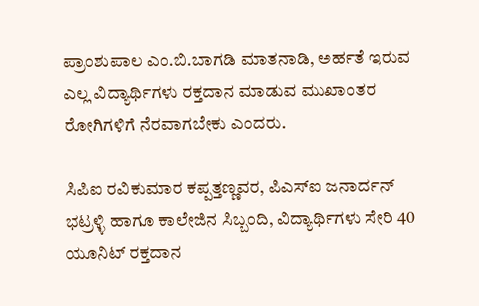ಪ್ರಾಂಶುಪಾಲ ಎಂ.ಬಿ.ಬಾಗಡಿ ಮಾತನಾಡಿ, ಅರ್ಹತೆ ಇರುವ ಎಲ್ಲ ವಿದ್ಯಾರ್ಥಿಗಳು ರಕ್ತದಾನ ಮಾಡುವ ಮುಖಾಂತರ ರೋಗಿಗಳಿಗೆ ನೆರವಾಗಬೇಕು ಎಂದರು.

ಸಿಪಿಐ ರವಿಕುಮಾರ ಕಪ್ಪತ್ತಣ್ಣವರ, ಪಿಎಸ್‌ಐ ಜನಾರ್ದನ್ ಭಟ್ರಳ್ಳಿ ಹಾಗೂ ಕಾಲೇಜಿನ ಸಿಬ್ಬಂದಿ, ವಿದ್ಯಾರ್ಥಿಗಳು ಸೇರಿ 40 ಯೂನಿಟ್ ರಕ್ತದಾನ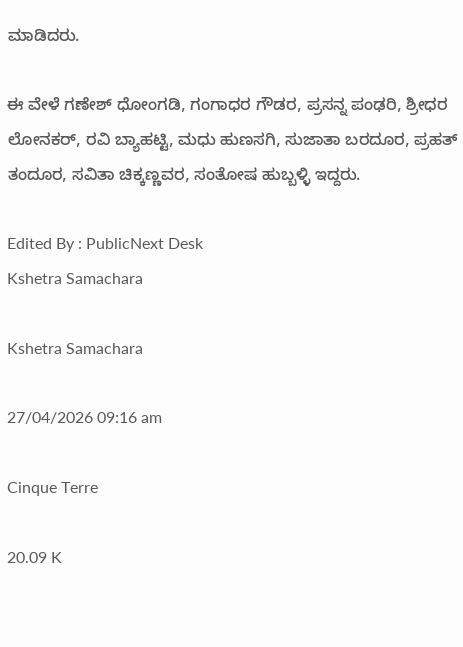ಮಾಡಿದರು.

ಈ ವೇಳೆ ಗಣೇಶ್ ಧೋಂಗಡಿ, ಗಂಗಾಧರ ಗೌಡರ, ಪ್ರಸನ್ನ ಪಂಢರಿ, ಶ್ರೀಧರ ಲೋನಕ‌ರ್, ರವಿ ಬ್ಯಾಹಟ್ಟಿ, ಮಧು ಹುಣಸಗಿ, ಸುಜಾತಾ ಬರದೂರ, ಪ್ರಹತ್‌ ತಂದೂ‌ರ, ಸವಿತಾ ಚಿಕ್ಕಣ್ಣವರ, ಸಂತೋಷ ಹುಬ್ಬಳ್ಳಿ ಇದ್ದರು.

Edited By : PublicNext Desk
Kshetra Samachara

Kshetra Samachara

27/04/2026 09:16 am

Cinque Terre

20.09 K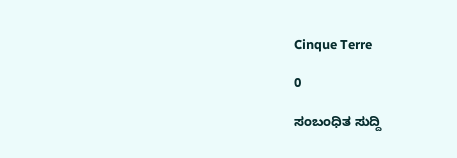Cinque Terre

0

ಸಂಬಂಧಿತ ಸುದ್ದಿ